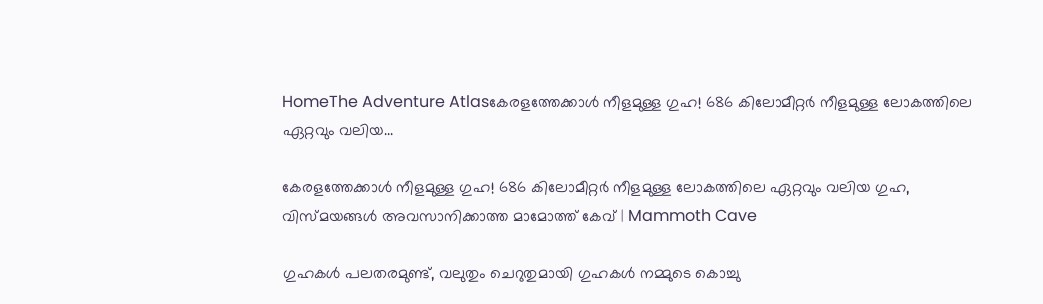HomeThe Adventure Atlasകേരളത്തേക്കാൾ നീളമുള്ള ഗുഹ! 686 കിലോമീറ്റർ നീളമുള്ള ലോകത്തിലെ ഏറ്റവും വലിയ...

കേരളത്തേക്കാൾ നീളമുള്ള ഗുഹ! 686 കിലോമീറ്റർ നീളമുള്ള ലോകത്തിലെ ഏറ്റവും വലിയ ഗുഹ, വിസ്മയങ്ങൾ അവസാനിക്കാത്ത മാമോത്ത് കേവ് | Mammoth Cave

ഗുഹകൾ പലതരമുണ്ട്, വലുതും ചെറുതുമായി ഗുഹകൾ നമ്മുടെ കൊച്ചു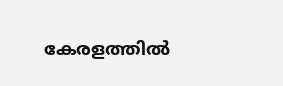കേരളത്തിൽ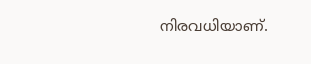നിരവധിയാണ്.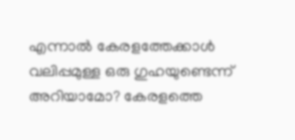എന്നാൽ കേരളത്തേക്കാൾ വലിപ്പമുള്ള ഒരു ഗുഹയുണ്ടെന്ന് അറിയാമോ? കേരളത്തെ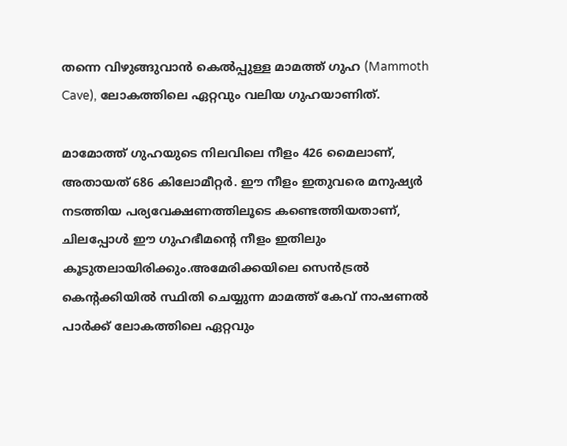തന്നെ വിഴുങ്ങുവാൻ കെൽപ്പുള്ള മാമത്ത് ഗുഹ (Mammoth Cave), ലോകത്തിലെ ഏറ്റവും വലിയ ഗുഹയാണിത്.

മാമോത്ത് ഗുഹയുടെ നിലവിലെ നീളം 426 മൈലാണ്, അതായത് 686 കിലോമീറ്റർ. ഈ നീളം ഇതുവരെ മനുഷ്യർ നടത്തിയ പര്യവേക്ഷണത്തിലൂടെ കണ്ടെത്തിയതാണ്, ചിലപ്പോൾ ഈ ഗുഹഭീമന്റെ നീളം ഇതിലും കൂടുതലായിരിക്കും.അമേരിക്കയിലെ സെൻട്രൽ കെൻ്റക്കിയിൽ സ്ഥിതി ചെയ്യുന്ന മാമത്ത് കേവ് നാഷണൽ പാർക്ക് ലോകത്തിലെ ഏറ്റവും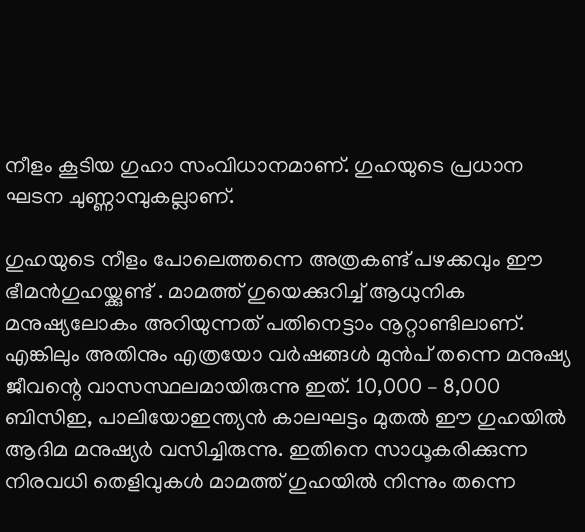നീളം കൂടിയ ഗുഹാ സംവിധാനമാണ്. ഗുഹയുടെ പ്രധാന ഘടന ചുണ്ണാമ്പുകല്ലാണ്.

ഗുഹയുടെ നീളം പോലെത്തന്നെ അത്രകണ്ട് പഴക്കവും ഈ ഭീമൻഗുഹയ്ക്കുണ്ട് . മാമത്ത് ഗുയെക്കുറിച്ച് ആധുനിക മനുഷ്യലോകം അറിയുന്നത് പതിനെട്ടാം നൂറ്റാണ്ടിലാണ്. എങ്കിലും അതിനും എത്രയോ വർഷങ്ങൾ മുൻപ് തന്നെ മനുഷ്യ ജീവന്റെ വാസസ്ഥലമായിരുന്നു ഇത്. 10,000 – 8,000 ബിസിഇ, പാലിയോഇന്ത്യൻ കാലഘട്ടം മുതൽ ഈ ഗുഹയിൽ ആദിമ മനുഷ്യർ വസിച്ചിരുന്നു. ഇതിനെ സാധൂകരിക്കുന്ന നിരവധി തെളിവുകൾ മാമത്ത് ഗുഹയിൽ നിന്നും തന്നെ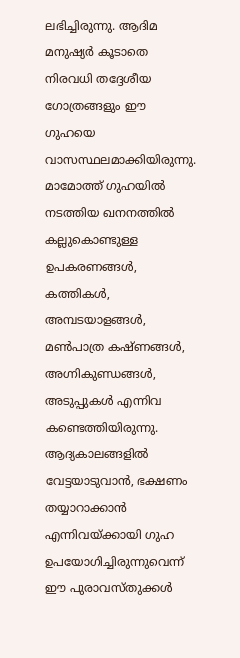ലഭിച്ചിരുന്നു. ആദിമ മനുഷ്യർ കൂടാതെ നിരവധി തദ്ദേശീയ ഗോത്രങ്ങളും ഈ ഗുഹയെ വാസസ്ഥലമാക്കിയിരുന്നു. മാമോത്ത് ഗുഹയിൽ നടത്തിയ ഖനനത്തിൽ കല്ലുകൊണ്ടുള്ള ഉപകരണങ്ങൾ, കത്തികൾ, അമ്പടയാളങ്ങൾ, മൺപാത്ര കഷ്ണങ്ങൾ, അഗ്നികുണ്ഡങ്ങൾ, അടുപ്പുകൾ എന്നിവ കണ്ടെത്തിയിരുന്നു. ആദ്യകാലങ്ങളിൽ വേട്ടയാടുവാൻ, ഭക്ഷണം തയ്യാറാക്കാൻ എന്നിവയ്ക്കായി ഗുഹ ഉപയോഗിച്ചിരുന്നുവെന്ന് ഈ പുരാവസ്തുക്കൾ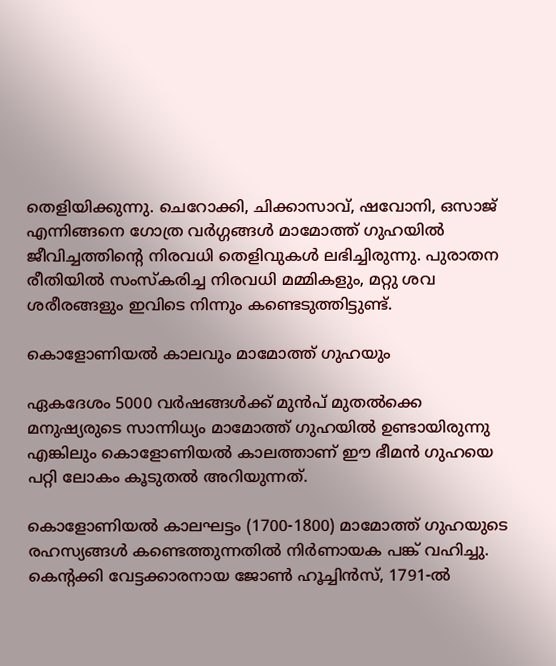തെളിയിക്കുന്നു. ചെറോക്കി, ചിക്കാസാവ്, ഷവോനി, ഒസാജ് എന്നിങ്ങനെ ഗോത്ര വർഗ്ഗങ്ങൾ മാമോത്ത് ഗുഹയിൽ ജീവിച്ചത്തിന്റെ നിരവധി തെളിവുകൾ ലഭിച്ചിരുന്നു. പുരാതന രീതിയിൽ സംസ്കരിച്ച നിരവധി മമ്മികളും, മറ്റു ശവ ശരീരങ്ങളും ഇവിടെ നിന്നും കണ്ടെടുത്തിട്ടുണ്ട്.

കൊളോണിയൽ കാലവും മാമോത്ത് ഗുഹയും

ഏകദേശം 5000 വർഷങ്ങൾക്ക് മുൻപ് മുതൽക്കെ മനുഷ്യരുടെ സാന്നിധ്യം മാമോത്ത് ഗുഹയിൽ ഉണ്ടായിരുന്നു എങ്കിലും കൊളോണിയൽ കാലത്താണ് ഈ ഭീമൻ ഗുഹയെ പറ്റി ലോകം കൂടുതൽ അറിയുന്നത്.

കൊളോണിയൽ കാലഘട്ടം (1700-1800) മാമോത്ത് ഗുഹയുടെ രഹസ്യങ്ങൾ കണ്ടെത്തുന്നതിൽ നിർണായക പങ്ക് വഹിച്ചു. കെൻ്റക്കി വേട്ടക്കാരനായ ജോൺ ഹൂച്ചിൻസ്, 1791-ൽ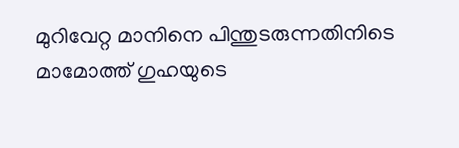മുറിവേറ്റ മാനിനെ പിന്തുടരുന്നതിനിടെ മാമോത്ത് ഗുഹയുടെ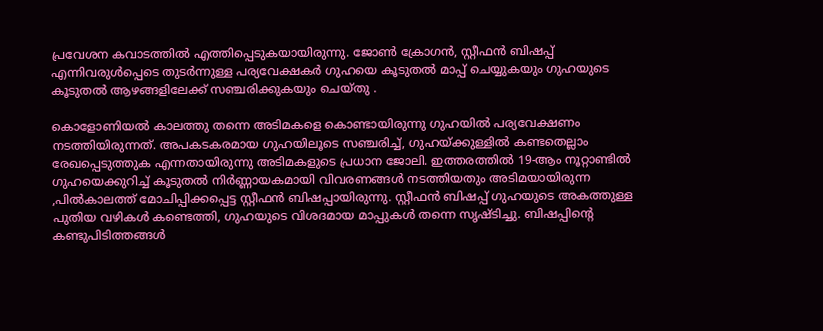പ്രവേശന കവാടത്തിൽ എത്തിപ്പെടുകയായിരുന്നു. ജോൺ ക്രോഗൻ, സ്റ്റീഫൻ ബിഷപ്പ് എന്നിവരുൾപ്പെടെ തുടർന്നുള്ള പര്യവേക്ഷകർ ഗുഹയെ കൂടുതൽ മാപ്പ് ചെയ്യുകയും ഗുഹയുടെ കൂടുതൽ ആഴങ്ങളിലേക്ക് സഞ്ചരിക്കുകയും ചെയ്തു .

കൊളോണിയൽ കാലത്തു തന്നെ അടിമകളെ കൊണ്ടായിരുന്നു ഗുഹയിൽ പര്യവേക്ഷണം നടത്തിയിരുന്നത്. അപകടകരമായ ഗുഹയിലൂടെ സഞ്ചരിച്ച്, ഗുഹയ്ക്കുള്ളിൽ കണ്ടതെല്ലാം രേഖപ്പെടുത്തുക എന്നതായിരുന്നു അടിമകളുടെ പ്രധാന ജോലി. ഇത്തരത്തിൽ 19-ആം നൂറ്റാണ്ടിൽ ഗുഹയെക്കുറിച്ച് കൂടുതൽ നിർണ്ണായകമായി വിവരണങ്ങൾ നടത്തിയതും അടിമയായിരുന്ന ,പിൽകാലത്ത് മോചിപ്പിക്കപ്പെട്ട സ്റ്റീഫൻ ബിഷപ്പായിരുന്നു. സ്റ്റീഫൻ ബിഷപ്പ് ഗുഹയുടെ അകത്തുള്ള പുതിയ വഴികൾ കണ്ടെത്തി, ഗുഹയുടെ വിശദമായ മാപ്പുകൾ തന്നെ സൃഷ്ടിച്ചു. ബിഷപ്പിൻ്റെ കണ്ടുപിടിത്തങ്ങൾ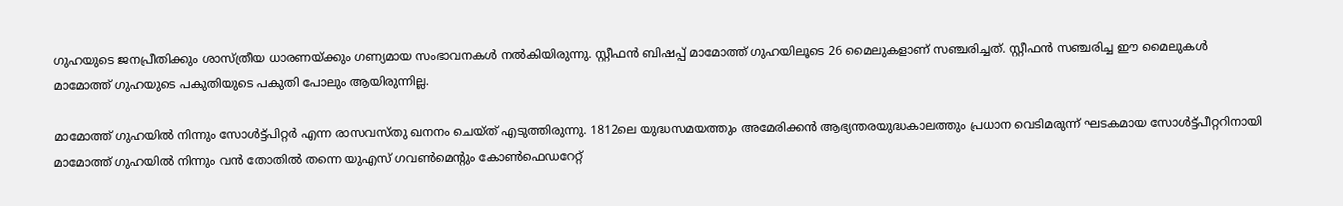ഗുഹയുടെ ജനപ്രീതിക്കും ശാസ്ത്രീയ ധാരണയ്ക്കും ഗണ്യമായ സംഭാവനകൾ നൽകിയിരുന്നു. സ്റ്റീഫൻ ബിഷപ്പ് മാമോത്ത് ഗുഹയിലൂടെ 26 മൈലുകളാണ് സഞ്ചരിച്ചത്. സ്റ്റീഫൻ സഞ്ചരിച്ച ഈ മൈലുകൾ മാമോത്ത് ഗുഹയുടെ പകുതിയുടെ പകുതി പോലും ആയിരുന്നില്ല.

മാമോത്ത് ഗുഹയിൽ നിന്നും സോൾട്ട്പിറ്റർ എന്ന രാസവസ്തു ഖനനം ചെയ്ത് എടുത്തിരുന്നു. 1812ലെ യുദ്ധസമയത്തും അമേരിക്കൻ ആഭ്യന്തരയുദ്ധകാലത്തും പ്രധാന വെടിമരുന്ന് ഘടകമായ സോൾട്ട്പീറ്ററിനായി മാമോത്ത് ഗുഹയിൽ നിന്നും വൻ തോതിൽ തന്നെ യുഎസ് ഗവൺമെൻ്റും കോൺഫെഡറേറ്റ്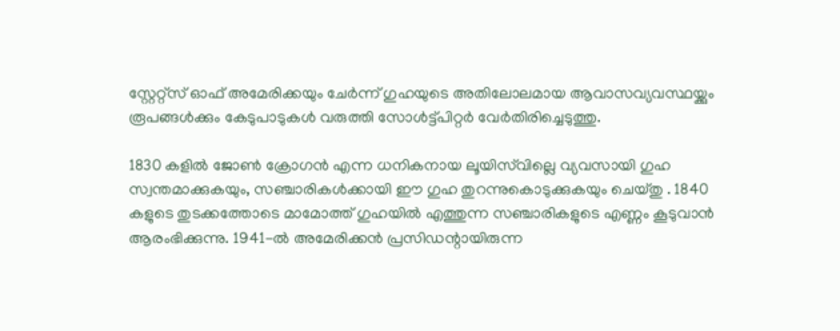സ്റ്റേറ്റ്‌സ് ഓഫ് അമേരിക്കയും ചേർന്ന് ഗുഹയുടെ അതിലോലമായ ആവാസവ്യവസ്ഥയ്ക്കും രൂപങ്ങൾക്കും കേടുപാടുകൾ വരുത്തി സോൾട്ട്പിറ്റർ വേർതിരിച്ചെടുത്തു.

1830 കളിൽ ജോൺ ക്രോഗൻ എന്ന ധനികനായ ലൂയിസ്‌വില്ലെ വ്യവസായി ഗുഹ സ്വന്തമാക്കുകയും, സഞ്ചാരികൾക്കായി ഈ ഗുഹ തുറന്നുകൊടുക്കുകയും ചെയ്തു . 1840 കളുടെ തുടക്കത്തോടെ മാമോത്ത് ഗുഹയിൽ എത്തുന്ന സഞ്ചാരികളുടെ എണ്ണം കൂടുവാൻ ആരംഭിക്കുന്നു. 1941-ൽ അമേരിക്കൻ പ്രസിഡന്റായിരുന്ന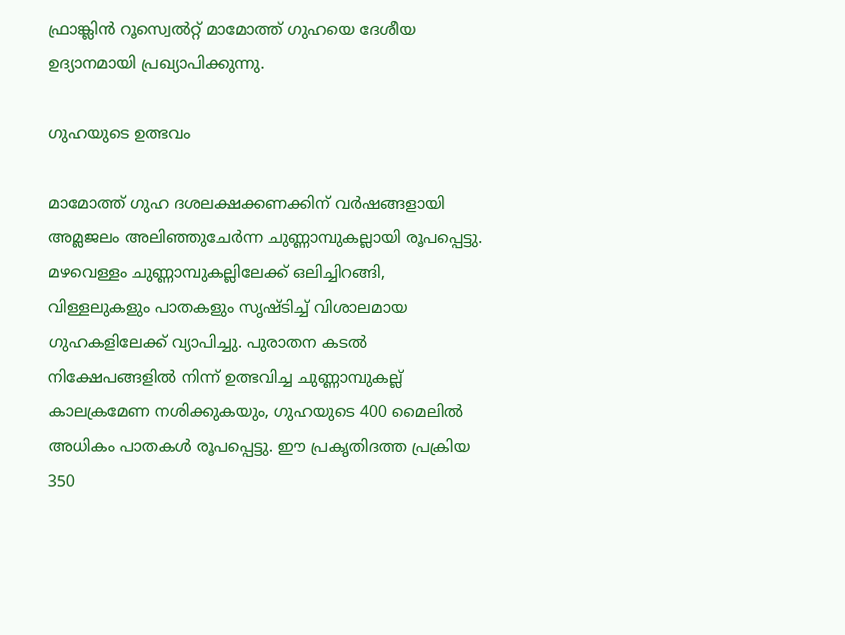ഫ്രാങ്ക്ലിൻ റൂസ്വെൽറ്റ് മാമോത്ത് ഗുഹയെ ദേശീയ ഉദ്യാനമായി പ്രഖ്യാപിക്കുന്നു.

ഗുഹയുടെ ഉത്ഭവം

മാമോത്ത് ഗുഹ ദശലക്ഷക്കണക്കിന് വർഷങ്ങളായി അമ്ലജലം അലിഞ്ഞുചേർന്ന ചുണ്ണാമ്പുകല്ലായി രൂപപ്പെട്ടു. മഴവെള്ളം ചുണ്ണാമ്പുകല്ലിലേക്ക് ഒലിച്ചിറങ്ങി, വിള്ളലുകളും പാതകളും സൃഷ്ടിച്ച് വിശാലമായ ഗുഹകളിലേക്ക് വ്യാപിച്ചു. പുരാതന കടൽ നിക്ഷേപങ്ങളിൽ നിന്ന് ഉത്ഭവിച്ച ചുണ്ണാമ്പുകല്ല് കാലക്രമേണ നശിക്കുകയും, ഗുഹയുടെ 400 മൈലിൽ അധികം പാതകൾ രൂപപ്പെട്ടു. ഈ പ്രകൃതിദത്ത പ്രക്രിയ 350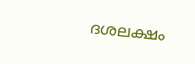ദശലക്ഷം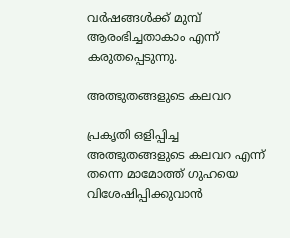വർഷങ്ങൾക്ക് മുമ്പ് ആരംഭിച്ചതാകാം എന്ന് കരുതപ്പെടുന്നു.

അത്ഭുതങ്ങളുടെ കലവറ

പ്രകൃതി ഒളിപ്പിച്ച അത്ഭുതങ്ങളുടെ കലവറ എന്ന് തന്നെ മാമോത്ത് ഗുഹയെ വിശേഷിപ്പിക്കുവാൻ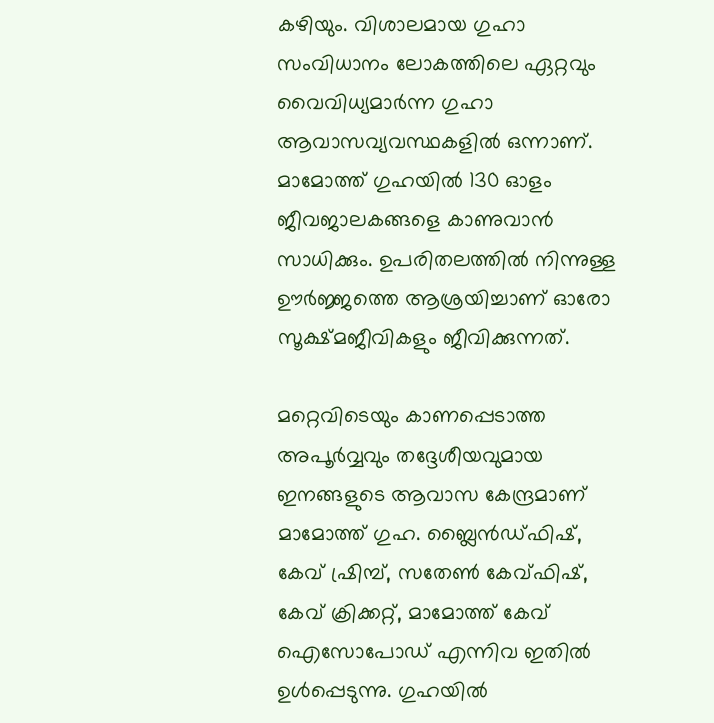കഴിയും. വിശാലമായ ഗുഹാ സംവിധാനം ലോകത്തിലെ ഏറ്റവും വൈവിധ്യമാർന്ന ഗുഹാ ആവാസവ്യവസ്ഥകളിൽ ഒന്നാണ്. മാമോത്ത് ഗുഹയിൽ 130 ഓളം ജീവജാലകങ്ങളെ കാണുവാൻ സാധിക്കും. ഉപരിതലത്തിൽ നിന്നുള്ള ഊർജ്ജത്തെ ആശ്രയിച്ചാണ് ഓരോ സൂക്ഷ്മജീവികളും ജീവിക്കുന്നത്.

മറ്റെവിടെയും കാണപ്പെടാത്ത അപൂർവ്വവും തദ്ദേശീയവുമായ ഇനങ്ങളുടെ ആവാസ കേന്ദ്രമാണ് മാമോത്ത് ഗുഹ. ബ്ലൈൻഡ്ഫിഷ്, കേവ് ഷ്രിമ്പ്, സതേൺ കേവ്ഫിഷ്, കേവ് ക്രിക്കറ്റ്, മാമോത്ത് കേവ് ഐസോപോഡ് എന്നിവ ഇതിൽ ഉൾപ്പെടുന്നു. ഗുഹയിൽ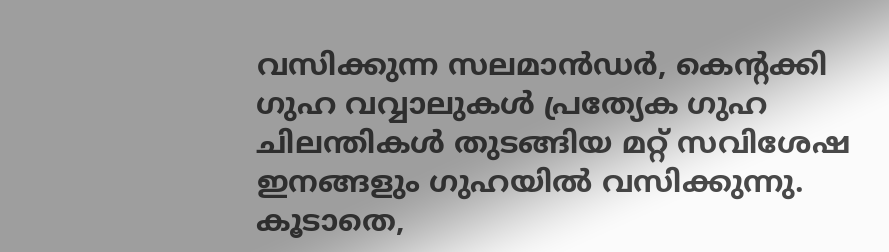വസിക്കുന്ന സലമാൻഡർ, കെന്റക്കി ഗുഹ വവ്വാലുകൾ പ്രത്യേക ഗുഹ ചിലന്തികൾ തുടങ്ങിയ മറ്റ് സവിശേഷ ഇനങ്ങളും ഗുഹയിൽ വസിക്കുന്നു. കൂടാതെ,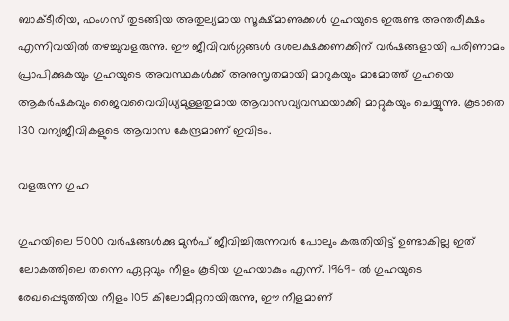ബാക്ടീരിയ, ഫംഗസ് തുടങ്ങിയ അതുല്യമായ സൂക്ഷ്മാണുക്കൾ ഗുഹയുടെ ഇരുണ്ട അന്തരീക്ഷം എന്നിവയിൽ തഴച്ചുവളരുന്നു. ഈ ജീവിവർഗ്ഗങ്ങൾ ദശലക്ഷക്കണക്കിന് വർഷങ്ങളായി പരിണാമം പ്രാപിക്കുകയും ഗുഹയുടെ അവസ്ഥകൾക്ക് അനുസൃതമായി മാറുകയും മാമോത്ത് ഗുഹയെ ആകർഷകവും ജൈവവൈവിധ്യമുള്ളതുമായ ആവാസവ്യവസ്ഥയാക്കി മാറ്റുകയും ചെയ്യുന്നു. കൂടാതെ 130 വന്യജീവികളുടെ ആവാസ കേന്ദ്രമാണ് ഇവിടം.

വളരുന്ന ഗുഹ

ഗുഹയിലെ 5000 വർഷങ്ങൾക്കു മുൻപ് ജീവിച്ചിരുന്നവർ പോലും കരുതിയിട്ട് ഉണ്ടാകില്ല ഇത് ലോകത്തിലെ തന്നെ ഏറ്റവും നീളം കൂടിയ ഗുഹയാകും എന്ന്. 1969- ൽ ഗുഹയുടെ രേഖപ്പെടുത്തിയ നീളം 105 കിലോമീറ്ററായിരുന്നു, ഈ നീളമാണ്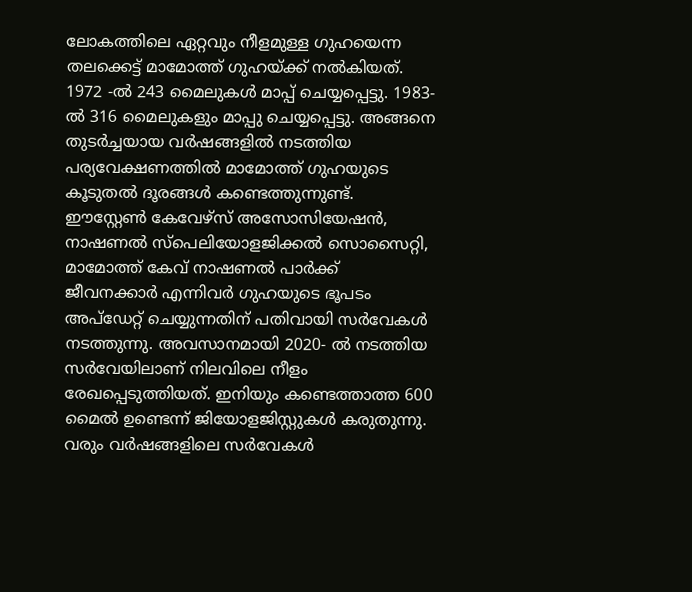ലോകത്തിലെ ഏറ്റവും നീളമുള്ള ഗുഹയെന്ന തലക്കെട്ട് മാമോത്ത് ഗുഹയ്ക്ക് നൽകിയത്. 1972 -ൽ 243 മൈലുകൾ മാപ്പ് ചെയ്യപ്പെട്ടു. 1983-ൽ 316 മൈലുകളും മാപ്പു ചെയ്യപ്പെട്ടു. അങ്ങനെ തുടർച്ചയായ വർഷങ്ങളിൽ നടത്തിയ പര്യവേക്ഷണത്തിൽ മാമോത്ത് ഗുഹയുടെ കൂടുതൽ ദൂരങ്ങൾ കണ്ടെത്തുന്നുണ്ട്. ഈസ്റ്റേൺ കേവേഴ്‌സ് അസോസിയേഷൻ, നാഷണൽ സ്‌പെലിയോളജിക്കൽ സൊസൈറ്റി, മാമോത്ത് കേവ് നാഷണൽ പാർക്ക് ജീവനക്കാർ എന്നിവർ ഗുഹയുടെ ഭൂപടം അപ്‌ഡേറ്റ് ചെയ്യുന്നതിന് പതിവായി സർവേകൾ നടത്തുന്നു. അവസാനമായി 2020- ൽ നടത്തിയ സർവേയിലാണ് നിലവിലെ നീളം രേഖപ്പെടുത്തിയത്. ഇനിയും കണ്ടെത്താത്ത 600 മൈൽ ഉണ്ടെന്ന് ജിയോളജിസ്റ്റുകൾ കരുതുന്നു. വരും വർഷങ്ങളിലെ സർവേകൾ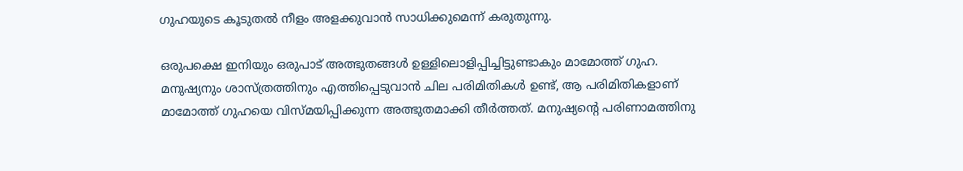ഗുഹയുടെ കൂടുതൽ നീളം അളക്കുവാൻ സാധിക്കുമെന്ന് കരുതുന്നു.

ഒരുപക്ഷെ ഇനിയും ഒരുപാട് അത്ഭുതങ്ങൾ ഉള്ളിലൊളിപ്പിച്ചിട്ടുണ്ടാകും മാമോത്ത് ഗുഹ. മനുഷ്യനും ശാസ്ത്രത്തിനും എത്തിപ്പെടുവാൻ ചില പരിമിതികൾ ഉണ്ട്, ആ പരിമിതികളാണ് മാമോത്ത് ഗുഹയെ വിസ്മയിപ്പിക്കുന്ന അത്ഭുതമാക്കി തീർത്തത്. മനുഷ്യന്റെ പരിണാമത്തിനു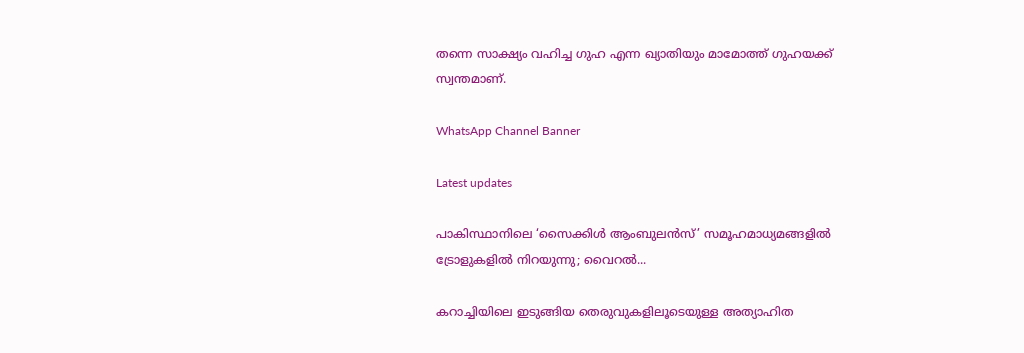തന്നെ സാക്ഷ്യം വഹിച്ച ഗുഹ എന്ന ഖ്യാതിയും മാമോത്ത് ഗുഹയക്ക് സ്വന്തമാണ്.

WhatsApp Channel Banner

Latest updates

പാകിസ്ഥാനിലെ ‘സൈക്കിൾ ആംബുലൻസ്’ സമൂഹമാധ്യമങ്ങളിൽ ട്രോളുകളിൽ നിറയുന്നു; വൈറൽ...

കറാച്ചിയിലെ ഇടുങ്ങിയ തെരുവുകളിലൂടെയുള്ള അത്യാഹിത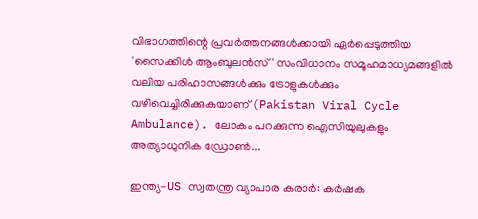വിഭാഗത്തിന്റെ പ്രവർത്തനങ്ങൾക്കായി ഏർപ്പെടുത്തിയ 'സൈക്കിൾ ആംബുലൻസ്' സംവിധാനം സമൂഹമാധ്യമങ്ങളിൽ വലിയ പരിഹാസങ്ങൾക്കും ട്രോളുകൾക്കും വഴിവെച്ചിരിക്കുകയാണ് (Pakistan Viral Cycle Ambulance). ലോകം പറക്കുന്ന ഐസിയുലുകളും അത്യാധുനിക ഡ്രോൺ...

ഇന്ത്യ-US സ്വതന്ത്ര വ്യാപാര കരാർ: കർഷക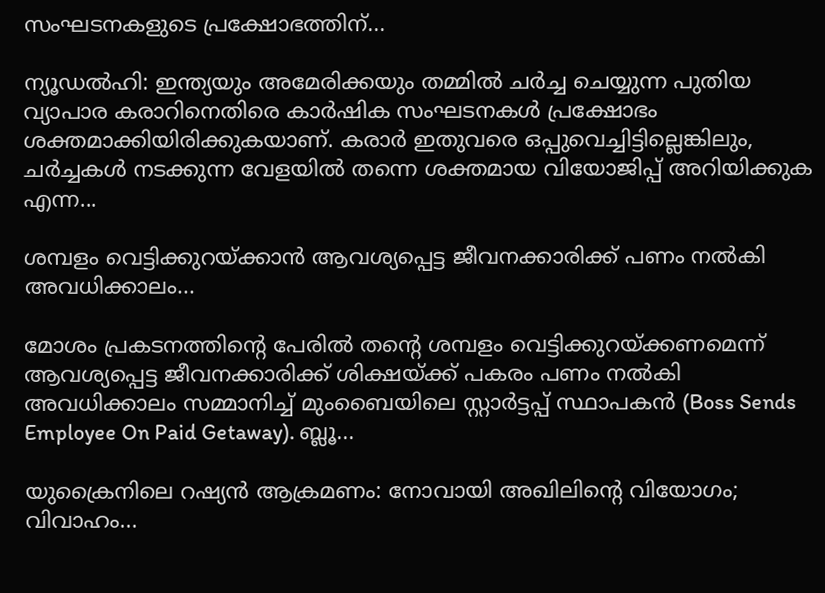സംഘടനകളുടെ പ്രക്ഷോഭത്തിന്...

ന്യൂഡൽഹി: ഇന്ത്യയും അമേരിക്കയും തമ്മിൽ ചർച്ച ചെയ്യുന്ന പുതിയ വ്യാപാര കരാറിനെതിരെ കാർഷിക സംഘടനകൾ പ്രക്ഷോഭം ശക്തമാക്കിയിരിക്കുകയാണ്. കരാർ ഇതുവരെ ഒപ്പുവെച്ചിട്ടില്ലെങ്കിലും, ചർച്ചകൾ നടക്കുന്ന വേളയിൽ തന്നെ ശക്തമായ വിയോജിപ്പ് അറിയിക്കുക എന്ന...

ശമ്പളം വെട്ടിക്കുറയ്ക്കാൻ ആവശ്യപ്പെട്ട ജീവനക്കാരിക്ക് പണം നൽകി അവധിക്കാലം...

മോശം പ്രകടനത്തിന്റെ പേരിൽ തന്റെ ശമ്പളം വെട്ടിക്കുറയ്ക്കണമെന്ന് ആവശ്യപ്പെട്ട ജീവനക്കാരിക്ക് ശിക്ഷയ്ക്ക് പകരം പണം നൽകി അവധിക്കാലം സമ്മാനിച്ച് മുംബൈയിലെ സ്റ്റാർട്ടപ്പ് സ്ഥാപകൻ (Boss Sends Employee On Paid Getaway). ബ്ലൂ...

യുക്രൈനിലെ റഷ്യൻ ആക്രമണം: നോവായി അഖിലിൻ്റെ വിയോഗം; വിവാഹം...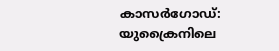കാസർഗോഡ്: യുക്രൈനിലെ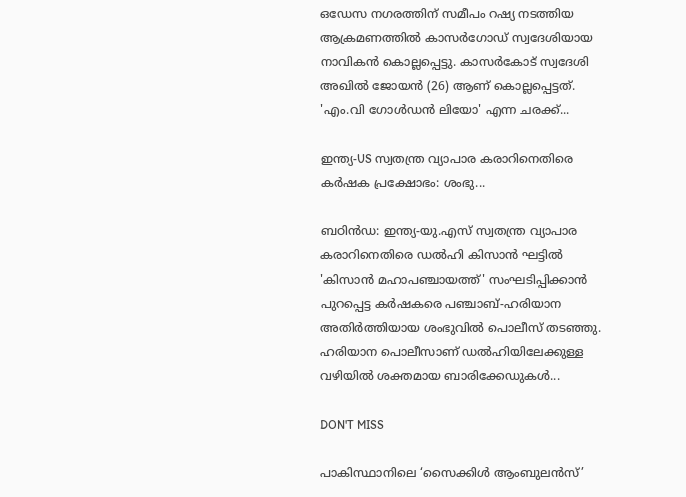ഒഡേസ നഗരത്തിന് സമീപം റഷ്യ നടത്തിയ ആക്രമണത്തിൽ കാസർഗോഡ് സ്വദേശിയായ നാവികൻ കൊല്ലപ്പെട്ടു. കാസർകോട് സ്വദേശി അഖിൽ ജോയൻ (26) ആണ് കൊല്ലപ്പെട്ടത്. 'എം.വി ഗോൾഡൻ ലിയോ' എന്ന ചരക്ക്...

ഇന്ത്യ-US സ്വതന്ത്ര വ്യാപാര കരാറിനെതിരെ കർഷക പ്രക്ഷോഭം: ശംഭു...

ബഠിൻഡ: ഇന്ത്യ-യു.എസ് സ്വതന്ത്ര വ്യാപാര കരാറിനെതിരെ ഡൽഹി കിസാൻ ഘട്ടിൽ 'കിസാൻ മഹാപഞ്ചായത്ത്' സംഘടിപ്പിക്കാൻ പുറപ്പെട്ട കർഷകരെ പഞ്ചാബ്-ഹരിയാന അതിർത്തിയായ ശംഭുവിൽ പൊലീസ് തടഞ്ഞു. ഹരിയാന പൊലീസാണ് ഡൽഹിയിലേക്കുള്ള വഴിയിൽ ശക്തമായ ബാരിക്കേഡുകൾ...

DON'T MISS

പാകിസ്ഥാനിലെ ‘സൈക്കിൾ ആംബുലൻസ്’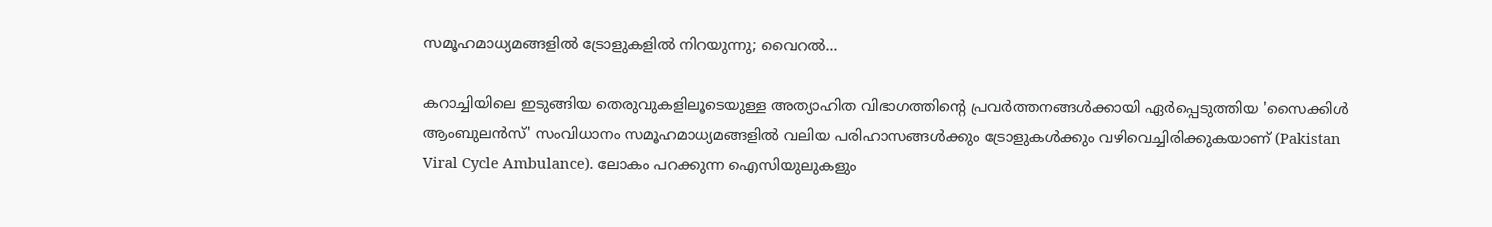സമൂഹമാധ്യമങ്ങളിൽ ട്രോളുകളിൽ നിറയുന്നു; വൈറൽ...

കറാച്ചിയിലെ ഇടുങ്ങിയ തെരുവുകളിലൂടെയുള്ള അത്യാഹിത വിഭാഗത്തിന്റെ പ്രവർത്തനങ്ങൾക്കായി ഏർപ്പെടുത്തിയ 'സൈക്കിൾ ആംബുലൻസ്' സംവിധാനം സമൂഹമാധ്യമങ്ങളിൽ വലിയ പരിഹാസങ്ങൾക്കും ട്രോളുകൾക്കും വഴിവെച്ചിരിക്കുകയാണ് (Pakistan Viral Cycle Ambulance). ലോകം പറക്കുന്ന ഐസിയുലുകളും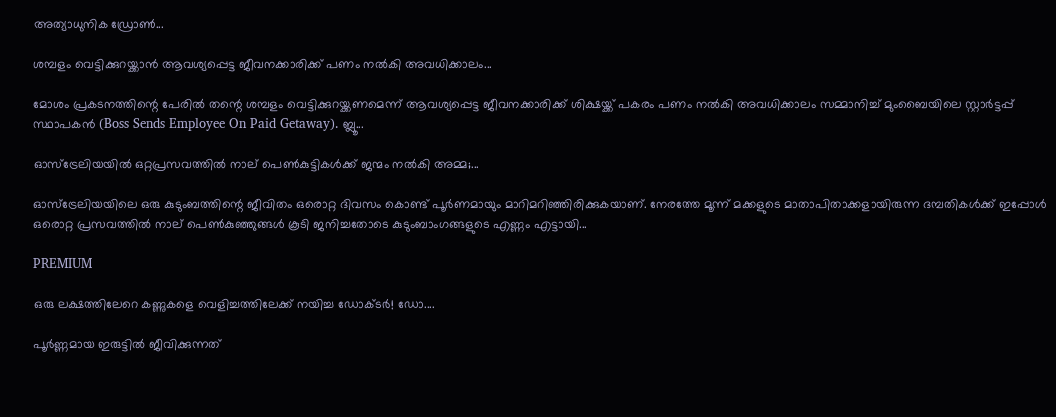അത്യാധുനിക ഡ്രോൺ...

ശമ്പളം വെട്ടിക്കുറയ്ക്കാൻ ആവശ്യപ്പെട്ട ജീവനക്കാരിക്ക് പണം നൽകി അവധിക്കാലം...

മോശം പ്രകടനത്തിന്റെ പേരിൽ തന്റെ ശമ്പളം വെട്ടിക്കുറയ്ക്കണമെന്ന് ആവശ്യപ്പെട്ട ജീവനക്കാരിക്ക് ശിക്ഷയ്ക്ക് പകരം പണം നൽകി അവധിക്കാലം സമ്മാനിച്ച് മുംബൈയിലെ സ്റ്റാർട്ടപ്പ് സ്ഥാപകൻ (Boss Sends Employee On Paid Getaway). ബ്ലൂ...

ഓസ്‌ട്രേലിയയിൽ ഒറ്റപ്രസവത്തിൽ നാല് പെൺകുട്ടികൾക്ക് ജന്മം നൽകി അമ്മ;...

ഓസ്ട്രേലിയയിലെ ഒരു കുടുംബത്തിന്റെ ജീവിതം ഒരൊറ്റ ദിവസം കൊണ്ട് പൂർണമായും മാറിമറിഞ്ഞിരിക്കുകയാണ്. നേരത്തേ മൂന്ന് മക്കളുടെ മാതാപിതാക്കളായിരുന്ന ദമ്പതികൾക്ക് ഇപ്പോൾ ഒരൊറ്റ പ്രസവത്തിൽ നാല് പെൺകുഞ്ഞുങ്ങൾ കൂടി ജനിച്ചതോടെ കുടുംബാംഗങ്ങളുടെ എണ്ണം എട്ടായി...

PREMIUM

ഒരു ലക്ഷത്തിലേറെ കണ്ണുകളെ വെളിച്ചത്തിലേക്ക് നയിച്ച ഡോക്ടർ! ഡോ....

പൂർണ്ണമായ ഇരുട്ടിൽ ജീവിക്കുന്നത്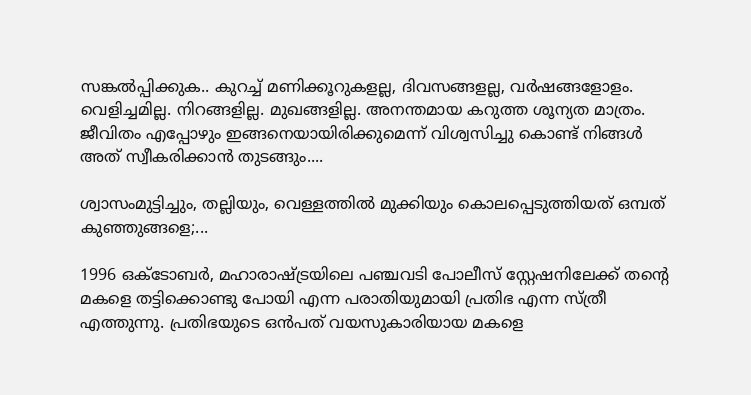സങ്കൽപ്പിക്കുക.. കുറച്ച് മണിക്കൂറുകളല്ല, ദിവസങ്ങളല്ല, വർഷങ്ങളോളം. വെളിച്ചമില്ല. നിറങ്ങളില്ല. മുഖങ്ങളില്ല. അനന്തമായ കറുത്ത ശൂന്യത മാത്രം. ജീവിതം എപ്പോഴും ഇങ്ങനെയായിരിക്കുമെന്ന് വിശ്വസിച്ചു കൊണ്ട് നിങ്ങൾ അത് സ്വീകരിക്കാൻ തുടങ്ങും....

ശ്വാസംമുട്ടിച്ചും, തല്ലിയും, വെള്ളത്തിൽ മുക്കിയും കൊലപ്പെടുത്തിയത് ഒമ്പത് കുഞ്ഞുങ്ങളെ;...

1996 ഒക്ടോബർ, മഹാരാഷ്ട്രയിലെ പഞ്ചവടി പോലീസ് സ്റ്റേഷനിലേക്ക് തന്റെ മകളെ തട്ടിക്കൊണ്ടു പോയി എന്ന പരാതിയുമായി പ്രതിഭ എന്ന സ്ത്രീ എത്തുന്നു. പ്രതിഭയുടെ ഒൻപത് വയസുകാരിയായ മകളെ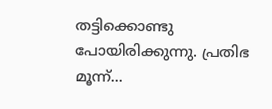തട്ടിക്കൊണ്ടു പോയിരിക്കുന്നു. പ്രതിഭ മൂന്ന്...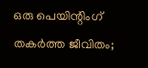ഒരു പെയിന്റിംഗ് തകർത്ത ജീവിതം;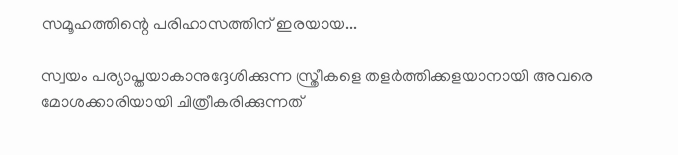സമൂഹത്തിന്റെ പരിഹാസത്തിന് ഇരയായ...

സ്വയം പര്യാപ്തയാകാനുദ്ദേശിക്കുന്ന സ്ത്രീകളെ തളർത്തിക്കളയാനായി അവരെ മോശക്കാരിയായി ചിത്രീകരിക്കുന്നത്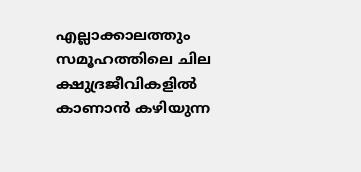എല്ലാക്കാലത്തും സമൂഹത്തിലെ ചില ക്ഷുദ്രജീവികളിൽ കാണാൻ കഴിയുന്ന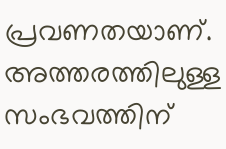പ്രവണതയാണ്. അത്തരത്തിലുള്ള സംഭവത്തിന്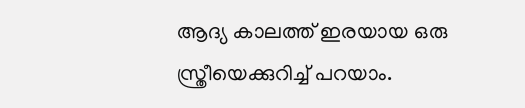ആദ്യ കാലത്ത് ഇരയായ ഒരു സ്ത്രീയെക്കുറിച്ച് പറയാം.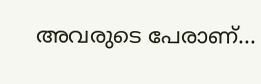അവരുടെ പേരാണ്...